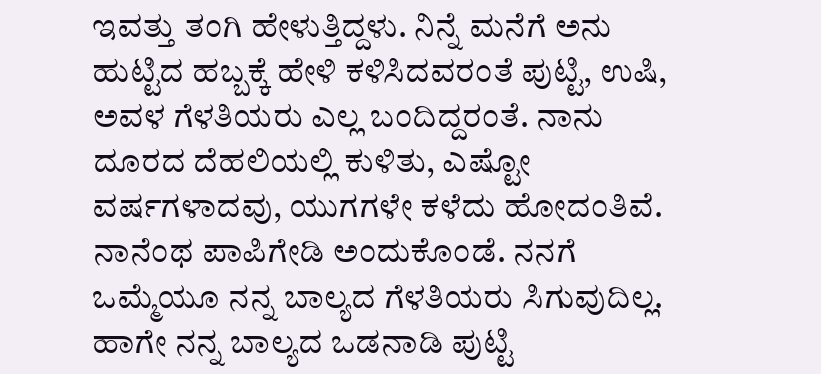ಇವತ್ತು ತಂಗಿ ಹೇಳುತ್ತಿದ್ದಳು. ನಿನ್ನೆ ಮನೆಗೆ ಅನು ಹುಟ್ಟಿದ ಹಬ್ಬಕ್ಕೆ ಹೇಳಿ ಕಳಿಸಿದವರಂತೆ ಪುಟ್ಟಿ, ಉಷಿ, ಅವಳ ಗೆಳತಿಯರು ಎಲ್ಲ ಬಂದಿದ್ದರಂತೆ. ನಾನು ದೂರದ ದೆಹಲಿಯಲ್ಲಿ ಕುಳಿತು, ಎಷ್ಟೋ ವರ್ಷಗಳಾದವು, ಯುಗಗಳೇ ಕಳೆದು ಹೋದಂತಿವೆ. ನಾನೆಂಥ ಪಾಪಿಗೇಡಿ ಅಂದುಕೊಂಡೆ. ನನಗೆ ಒಮ್ಮೆಯೂ ನನ್ನ ಬಾಲ್ಯದ ಗೆಳತಿಯರು ಸಿಗುವುದಿಲ್ಲ. ಹಾಗೇ ನನ್ನ ಬಾಲ್ಯದ ಒಡನಾಡಿ ಪುಟ್ಟಿ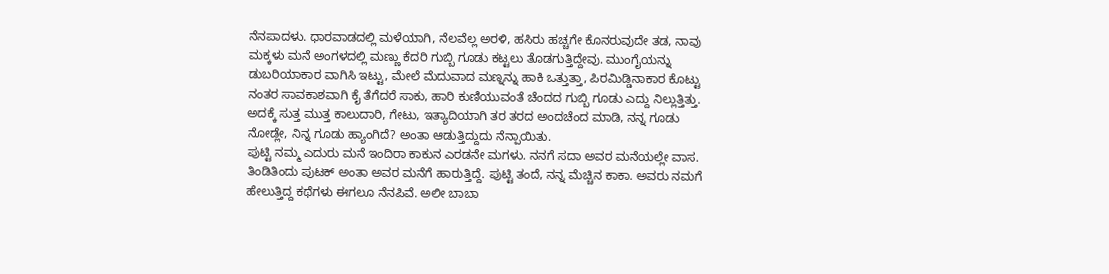ನೆನಪಾದಳು. ಧಾರವಾಡದಲ್ಲಿ ಮಳೆಯಾಗಿ, ನೆಲವೆಲ್ಲ ಅರಳಿ, ಹಸಿರು ಹಚ್ಚಗೇ ಕೊನರುವುದೇ ತಡ, ನಾವು ಮಕ್ಕಳು ಮನೆ ಅಂಗಳದಲ್ಲಿ ಮಣ್ಣು ಕೆದರಿ ಗುಬ್ಬಿ ಗೂಡು ಕಟ್ಟಲು ತೊಡಗುತ್ತಿದ್ದೇವು. ಮುಂಗೈಯನ್ನು ಡುಬರಿಯಾಕಾರ ವಾಗಿಸಿ ಇಟ್ಟು, ಮೇಲೆ ಮೆದುವಾದ ಮಣ್ನನ್ನು ಹಾಕಿ ಒತ್ತುತ್ತಾ, ಪಿರಮಿಡ್ಡಿನಾಕಾರ ಕೊಟ್ಟು ನಂತರ ಸಾವಕಾಶವಾಗಿ ಕೈ ತೆಗೆದರೆ ಸಾಕು, ಹಾರಿ ಕುಣಿಯುವಂತೆ ಚೆಂದದ ಗುಬ್ಬಿ ಗೂಡು ಎದ್ದು ನಿಲ್ಲುತ್ತಿತ್ತು. ಅದಕ್ಕೆ ಸುತ್ತ ಮುತ್ತ ಕಾಲುದಾರಿ, ಗೇಟು, ಇತ್ಯಾದಿಯಾಗಿ ತರ ತರದ ಅಂದಚೆಂದ ಮಾಡಿ, ನನ್ನ ಗೂಡು ನೋಡ್ಲೇ, ನಿನ್ನ ಗೂಡು ಹ್ಯಾಂಗಿದೆ? ಅಂತಾ ಆಡುತ್ತಿದ್ದುದು ನೆನ್ಪಾಯಿತು.
ಪುಟ್ಟಿ ನಮ್ಮ ಎದುರು ಮನೆ ಇಂದಿರಾ ಕಾಕುನ ಎರಡನೇ ಮಗಳು. ನನಗೆ ಸದಾ ಅವರ ಮನೆಯಲ್ಲೇ ವಾಸ. ತಿಂಡಿತಿಂದು ಪುಟಕ್ ಅಂತಾ ಅವರ ಮನೆಗೆ ಹಾರುತ್ತಿದ್ದೆ. ಪುಟ್ಟಿ ತಂದೆ, ನನ್ನ ಮೆಚ್ಚಿನ ಕಾಕಾ. ಅವರು ನಮಗೆ ಹೇಲುತ್ತಿದ್ದ ಕಥೆಗಳು ಈಗಲೂ ನೆನಪಿವೆ. ಅಲೀ ಬಾಬಾ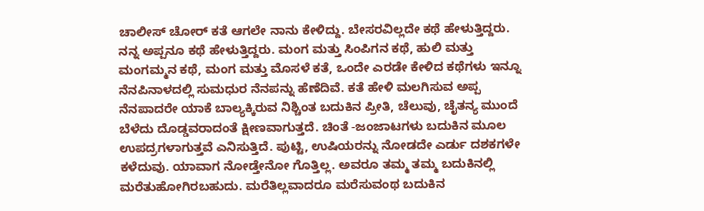ಚಾಲೀಸ್ ಚೋರ್ ಕತೆ ಆಗಲೇ ನಾನು ಕೇಳಿದ್ದು. ಬೇಸರವಿಲ್ಲದೇ ಕಥೆ ಹೇಳುತ್ತಿದ್ದರು. ನನ್ನ ಅಪ್ಪನೂ ಕಥೆ ಹೇಳುತ್ತಿದ್ದರು. ಮಂಗ ಮತ್ತು ಸಿಂಪಿಗನ ಕಥೆ, ಹುಲಿ ಮತ್ತು ಮಂಗಮ್ಮನ ಕಥೆ, ಮಂಗ ಮತ್ತು ಮೊಸಳೆ ಕತೆ, ಒಂದೇ ಎರಡೇ ಕೇಳಿದ ಕಥೆಗಳು ಇನ್ನೂ ನೆನಪಿನಾಳದಲ್ಲಿ ಸುಮಧುರ ನೆನಪನ್ನು ಹೆಣೆದಿವೆ. ಕತೆ ಹೇಳಿ ಮಲಗಿಸುವ ಅಪ್ಪ ನೆನಪಾದರೇ ಯಾಕೆ ಬಾಲ್ಯಕ್ಕಿರುವ ನಿಶ್ಚಿಂತ ಬದುಕಿನ ಪ್ರೀತಿ, ಚೆಲುವು, ಚೈತನ್ಯ ಮುಂದೆ ಬೆಳೆದು ದೊಡ್ಡವರಾದಂತೆ ಕ್ಷೀಣವಾಗುತ್ತದೆ. ಚಿಂತೆ -ಜಂಜಾಟಗಳು ಬದುಕಿನ ಮೂಲ ಉಪದ್ರಗಳಾಗುತ್ತವೆ ಎನಿಸುತ್ತಿದೆ. ಪುಟ್ಟಿ, ಉಷಿಯರನ್ನು ನೋಡದೇ ಎರ್ಡು ದಶಕಗಳೇ ಕಳೆದುವು. ಯಾವಾಗ ನೋಡ್ತೇನೋ ಗೊತ್ತಿಲ್ಲ. ಅವರೂ ತಮ್ಮ ತಮ್ಮ ಬದುಕಿನಲ್ಲಿ ಮರೆತುಹೋಗಿರಬಹುದು. ಮರೆತಿಲ್ಲವಾದರೂ ಮರೆಸುವಂಥ ಬದುಕಿನ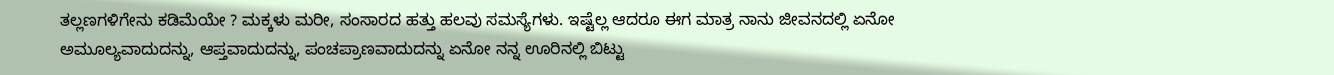ತಲ್ಲಣಗಳಿಗೇನು ಕಡಿಮೆಯೇ ? ಮಕ್ಕಳು ಮರೀ, ಸಂಸಾರದ ಹತ್ತು ಹಲವು ಸಮಸ್ಯೆಗಳು. ಇಷ್ಟೆಲ್ಲ ಆದರೂ ಈಗ ಮಾತ್ರ ನಾನು ಜೀವನದಲ್ಲಿ ಏನೋ ಅಮೂಲ್ಯವಾದುದನ್ನು, ಆಪ್ತವಾದುದನ್ನು, ಪಂಚಪ್ರಾಣವಾದುದನ್ನು ಏನೋ ನನ್ನ ಊರಿನಲ್ಲಿ ಬಿಟ್ಟು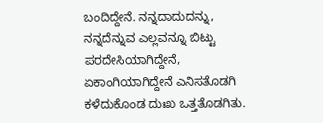ಬಂದಿದ್ದೇನೆ. ನನ್ನದಾದುದನ್ನು, ನನ್ನದೆನ್ನುವ ಎಲ್ಲವನ್ನೂ ಬಿಟ್ಟು ಪರದೇಸಿಯಾಗಿದ್ದೇನೆ, ಏಕಾಂಗಿಯಾಗಿದ್ದೇನೆ ಎನಿಸತೊಡಗಿ ಕಳೆದುಕೊಂಡ ದುಃಖ ಒತ್ತತೊಡಗಿತು.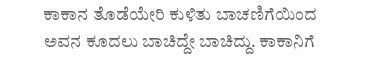ಕಾಕಾನ ತೊಡೆಯೇರಿ ಕುಳಿತು ಬಾಚಣಿಗೆಯಿಂದ ಅವನ ಕೂದಲು ಬಾಚಿದ್ದೇ ಬಾಚಿದ್ದು. ಕಾಕಾನಿಗೆ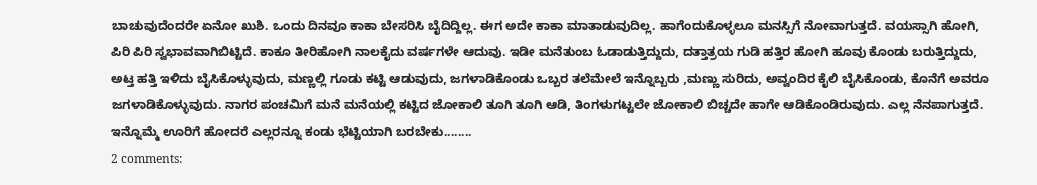ಬಾಚುವುದೆಂದರೇ ಏನೋ ಖುಶಿ. ಒಂದು ದಿನವೂ ಕಾಕಾ ಬೇಸರಿಸಿ ಬೈದಿದ್ದಿಲ್ಲ. ಈಗ ಅದೇ ಕಾಕಾ ಮಾತಾಡುವುದಿಲ್ಲ. ಹಾಗೆಂದುಕೊಳ್ಳಲೂ ಮನಸ್ಸಿಗೆ ನೋವಾಗುತ್ತದೆ. ವಯಸ್ಸಾಗಿ ಹೋಗಿ, ಪಿರಿ ಪಿರಿ ಸ್ವಭಾವವಾಗಿಬಿಟ್ಟಿದೆ. ಕಾಕೂ ತೀರಿಹೋಗಿ ನಾಲಕೈದು ವರ್ಷಗಳೇ ಆದುವು. ಇಡೀ ಮನೆತುಂಬ ಓಡಾಡುತ್ತಿದ್ದುದು, ದತ್ತಾತ್ರಯ ಗುಡಿ ಹತ್ತಿರ ಹೋಗಿ ಹೂವು ಕೊಂಡು ಬರುತ್ತಿದ್ದುದು, ಅಟ್ತ ಹತ್ತಿ ಇಳಿದು ಬೈಸಿಕೊಳ್ಳುವುದು, ಮಣ್ಣಲ್ಲಿ ಗೂಡು ಕಟ್ಟಿ ಆಡುವುದು, ಜಗಳಾಡಿಕೊಂಡು ಒಬ್ಬರ ತಲೆಮೇಲೆ ಇನ್ನೊಬ್ಬರು ,ಮಣ್ಣು ಸುರಿದು, ಅವ್ವಂದಿರ ಕೈಲಿ ಬೈಸಿಕೊಂಡು, ಕೊನೆಗೆ ಅವರೂ ಜಗಳಾಡಿಕೊಳ್ಳುವುದು. ನಾಗರ ಪಂಚಮಿಗೆ ಮನೆ ಮನೆಯಲ್ಲಿ ಕಟ್ಟಿದ ಜೋಕಾಲಿ ತೂಗಿ ತೂಗಿ ಆಡಿ, ತಿಂಗಳುಗಟ್ಟಲೇ ಜೋಕಾಲಿ ಬಿಚ್ಚದೇ ಹಾಗೇ ಆಡಿಕೊಂಡಿರುವುದು. ಎಲ್ಲ ನೆನಪಾಗುತ್ತದೆ.
ಇನ್ನೊಮ್ಮೆ ಊರಿಗೆ ಹೋದರೆ ಎಲ್ಲರನ್ನೂ ಕಂಡು ಭೆಟ್ಟಿಯಾಗಿ ಬರಬೇಕು........
2 comments: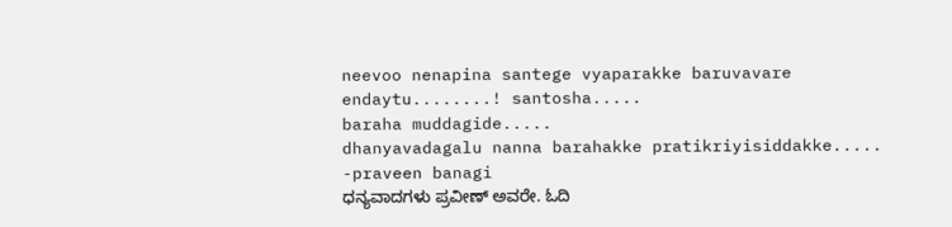neevoo nenapina santege vyaparakke baruvavare endaytu........! santosha.....
baraha muddagide.....
dhanyavadagalu nanna barahakke pratikriyisiddakke.....
-praveen banagi
ಧನ್ಯವಾದಗಳು ಪ್ರವೀಣ್ ಅವರೇ. ಓದಿ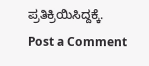ಪ್ರತಿಕ್ರಿಯಿಸಿದ್ದಕ್ಕೆ.
Post a Comment